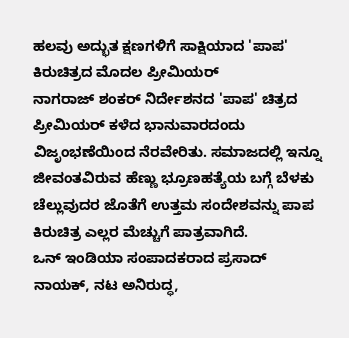ಹಲವು ಅದ್ಭುತ ಕ್ಷಣಗಳಿಗೆ ಸಾಕ್ಷಿಯಾದ 'ಪಾಪ' ಕಿರುಚಿತ್ರದ ಮೊದಲ ಪ್ರೀಮಿಯರ್
ನಾಗರಾಜ್ ಶಂಕರ್ ನಿರ್ದೇಶನದ 'ಪಾಪ' ಚಿತ್ರದ ಪ್ರೀಮಿಯರ್ ಕಳೆದ ಭಾನುವಾರದಂದು ವಿಜೃಂಭಣೆಯಿಂದ ನೆರವೇರಿತು. ಸಮಾಜದಲ್ಲಿ ಇನ್ನೂ ಜೀವಂತವಿರುವ ಹೆಣ್ಣು ಭ್ರೂಣಹತ್ಯೆಯ ಬಗ್ಗೆ ಬೆಳಕು ಚೆಲ್ಲುವುದರ ಜೊತೆಗೆ ಉತ್ತಮ ಸಂದೇಶವನ್ನು ಪಾಪ ಕಿರುಚಿತ್ರ ಎಲ್ಲರ ಮೆಚ್ಚುಗೆ ಪಾತ್ರವಾಗಿದೆ.
ಒನ್ ಇಂಡಿಯಾ ಸಂಪಾದಕರಾದ ಪ್ರಸಾದ್ ನಾಯಕ್, ನಟ ಅನಿರುದ್ಧ,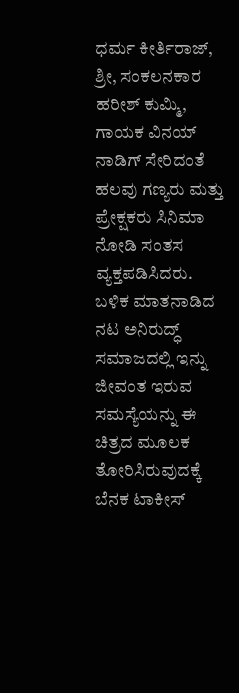ಧರ್ಮ ಕೀರ್ತಿರಾಜ್, ಶ್ರೀ, ಸಂಕಲನಕಾರ ಹರೀಶ್ ಕುಮ್ಮಿ, ಗಾಯಕ ವಿನಯ್ ನಾಡಿಗ್ ಸೇರಿದಂತೆ ಹಲವು ಗಣ್ಯರು ಮತ್ತು ಪ್ರೇಕ್ಷಕರು ಸಿನಿಮಾ ನೋಡಿ ಸಂತಸ ವ್ಯಕ್ತಪಡಿಸಿದರು.
ಬಳಿಕ ಮಾತನಾಡಿದ ನಟ ಅನಿರುದ್ಧ್ ಸಮಾಜದಲ್ಲಿ ಇನ್ನು ಜೀವಂತ ಇರುವ ಸಮಸ್ಯೆಯನ್ನು ಈ ಚಿತ್ರದ ಮೂಲಕ ತೋರಿಸಿರುವುದಕ್ಕೆ ಬೆನಕ ಟಾಕೀಸ್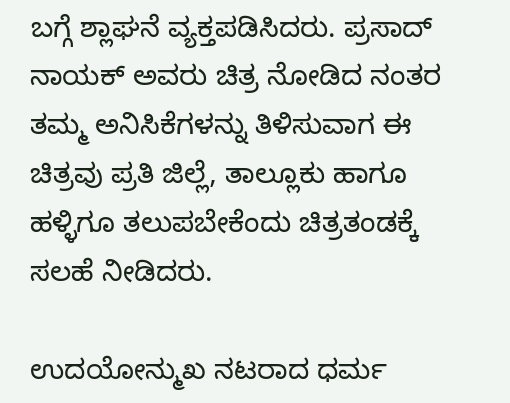ಬಗ್ಗೆ ಶ್ಲಾಘನೆ ವ್ಯಕ್ತಪಡಿಸಿದರು. ಪ್ರಸಾದ್ ನಾಯಕ್ ಅವರು ಚಿತ್ರ ನೋಡಿದ ನಂತರ ತಮ್ಮ ಅನಿಸಿಕೆಗಳನ್ನು ತಿಳಿಸುವಾಗ ಈ ಚಿತ್ರವು ಪ್ರತಿ ಜಿಲ್ಲೆ, ತಾಲ್ಲೂಕು ಹಾಗೂ ಹಳ್ಳಿಗೂ ತಲುಪಬೇಕೆಂದು ಚಿತ್ರತಂಡಕ್ಕೆ ಸಲಹೆ ನೀಡಿದರು.

ಉದಯೋನ್ಮುಖ ನಟರಾದ ಧರ್ಮ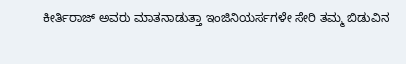ಕೀರ್ತಿರಾಜ್ ಅವರು ಮಾತನಾಡುತ್ತಾ ಇಂಜಿನಿಯರ್ಸಗಳೇ ಸೇರಿ ತಮ್ಮ ಬಿಡುವಿನ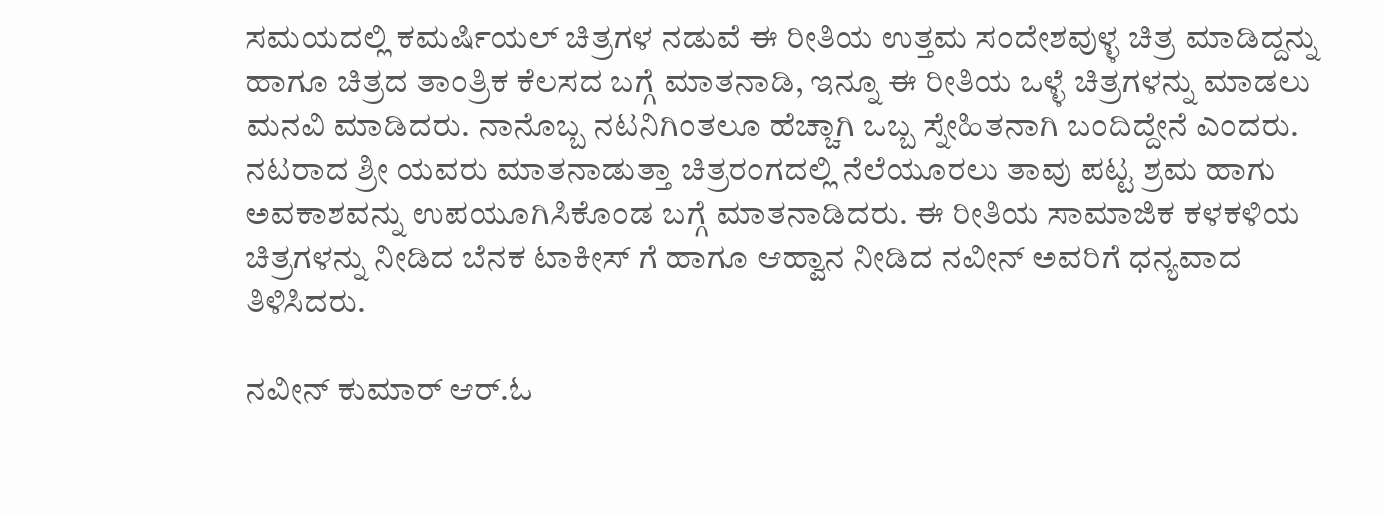ಸಮಯದಲ್ಲಿ ಕಮರ್ಷಿಯಲ್ ಚಿತ್ರಗಳ ನಡುವೆ ಈ ರೀತಿಯ ಉತ್ತಮ ಸಂದೇಶವುಳ್ಳ ಚಿತ್ರ ಮಾಡಿದ್ದನ್ನು ಹಾಗೂ ಚಿತ್ರದ ತಾಂತ್ರಿಕ ಕೆಲಸದ ಬಗ್ಗೆ ಮಾತನಾಡಿ, ಇನ್ನೂ ಈ ರೀತಿಯ ಒಳ್ಳೆ ಚಿತ್ರಗಳನ್ನು ಮಾಡಲು ಮನವಿ ಮಾಡಿದರು. ನಾನೊಬ್ಬ ನಟನಿಗಿಂತಲೂ ಹೆಚ್ಚಾಗಿ ಒಬ್ಬ ಸ್ನೇಹಿತನಾಗಿ ಬಂದಿದ್ದೇನೆ ಎಂದರು.
ನಟರಾದ ಶ್ರೀ ಯವರು ಮಾತನಾಡುತ್ತಾ ಚಿತ್ರರಂಗದಲ್ಲಿ ನೆಲೆಯೂರಲು ತಾವು ಪಟ್ಟ ಶ್ರಮ ಹಾಗು ಅವಕಾಶವನ್ನು ಉಪಯೂಗಿಸಿಕೊಂಡ ಬಗ್ಗೆ ಮಾತನಾಡಿದರು. ಈ ರೀತಿಯ ಸಾಮಾಜಿಕ ಕಳಕಳಿಯ ಚಿತ್ರಗಳನ್ನು ನೀಡಿದ ಬೆನಕ ಟಾಕೀಸ್ ಗೆ ಹಾಗೂ ಆಹ್ವಾನ ನೀಡಿದ ನವೀನ್ ಅವರಿಗೆ ಧನ್ಯವಾದ ತಿಳಿಸಿದರು.

ನವೀನ್ ಕುಮಾರ್ ಆರ್.ಓ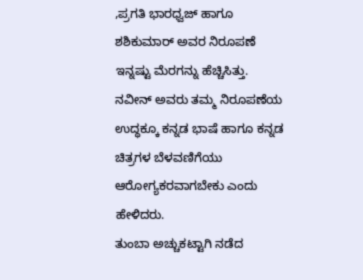,ಪ್ರಗತಿ ಭಾರಧ್ವಜ್ ಹಾಗೂ ಶಶಿಕುಮಾರ್ ಅವರ ನಿರೂಪಣೆ ಇನ್ನಷ್ಟು ಮೆರಗನ್ನು ಹೆಚ್ಚಿಸಿತ್ತು. ನವೀನ್ ಅವರು ತಮ್ಮ ನಿರೂಪಣೆಯ ಉದ್ಧಕ್ಕೂ ಕನ್ನಡ ಭಾಷೆ ಹಾಗೂ ಕನ್ನಡ ಚಿತ್ರಗಳ ಬೆಳವಣಿಗೆಯು ಆರೋಗ್ಯಕರವಾಗಬೇಕು ಎಂದು ಹೇಳಿದರು.
ತುಂಬಾ ಅಚ್ಚುಕಟ್ಟಾಗಿ ನಡೆದ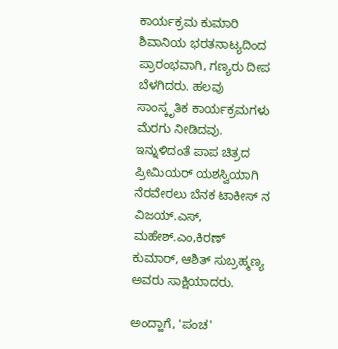ಕಾರ್ಯಕ್ರಮ ಕುಮಾರಿ ಶಿವಾನಿಯ ಭರತನಾಟ್ಯದಿಂದ ಪ್ರಾರಂಭವಾಗಿ, ಗಣ್ಯರು ದೀಪ ಬೆಳಗಿದರು. ಹಲವು ಸಾಂಸ್ಕೃತಿಕ ಕಾರ್ಯಕ್ರಮಗಳು ಮೆರಗು ನೀಡಿದವು. ಇನ್ನುಳಿದಂತೆ ಪಾಪ ಚಿತ್ರದ ಪ್ರೀಮಿಯರ್ ಯಶಸ್ವಿಯಾಗಿ ನೆರವೇರಲು ಬೆನಕ ಟಾಕೀಸ್ ನ ವಿಜಯ್.ಎಸ್, ಮಹೇಶ್.ಎಂ,ಕಿರಣ್ ಕುಮಾರ್, ಆಶಿತ್ ಸುಬ್ರಹ್ಮಣ್ಯ ಅವರು ಸಾಕ್ಷಿಯಾದರು.

ಅಂದ್ಹಾಗೆ, 'ಪಂಚ'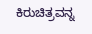ಕಿರುಚಿತ್ರವನ್ನ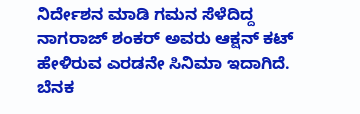ನಿರ್ದೇಶನ ಮಾಡಿ ಗಮನ ಸೆಳೆದಿದ್ದ ನಾಗರಾಜ್ ಶಂಕರ್ ಅವರು ಆಕ್ಷನ್ ಕಟ್ ಹೇಳಿರುವ ಎರಡನೇ ಸಿನಿಮಾ ಇದಾಗಿದೆ. ಬೆನಕ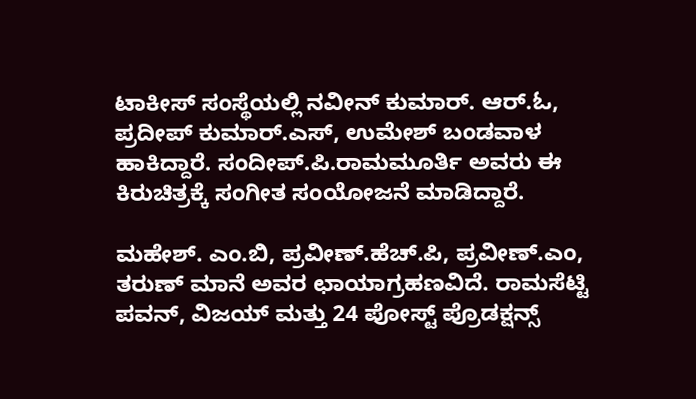ಟಾಕೀಸ್ ಸಂಸ್ಥೆಯಲ್ಲಿ ನವೀನ್ ಕುಮಾರ್. ಆರ್.ಓ, ಪ್ರದೀಪ್ ಕುಮಾರ್.ಎಸ್, ಉಮೇಶ್ ಬಂಡವಾಳ ಹಾಕಿದ್ದಾರೆ. ಸಂದೀಪ್.ಪಿ.ರಾಮಮೂರ್ತಿ ಅವರು ಈ ಕಿರುಚಿತ್ರಕ್ಕೆ ಸಂಗೀತ ಸಂಯೋಜನೆ ಮಾಡಿದ್ದಾರೆ.

ಮಹೇಶ್. ಎಂ.ಬಿ, ಪ್ರವೀಣ್.ಹೆಚ್.ಪಿ, ಪ್ರವೀಣ್.ಎಂ, ತರುಣ್ ಮಾನೆ ಅವರ ಛಾಯಾಗ್ರಹಣವಿದೆ. ರಾಮಸೆಟ್ಟಿ ಪವನ್, ವಿಜಯ್ ಮತ್ತು 24 ಪೋಸ್ಟ್ ಪ್ರೊಡಕ್ಷನ್ಸ್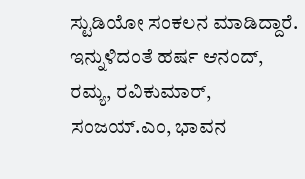ಸ್ಟುಡಿಯೋ ಸಂಕಲನ ಮಾಡಿದ್ದಾರೆ. ಇನ್ನುಳಿದಂತೆ ಹರ್ಷ ಆನಂದ್, ರಮ್ಯ, ರವಿಕುಮಾರ್, ಸಂಜಯ್.ಎಂ, ಭಾವನ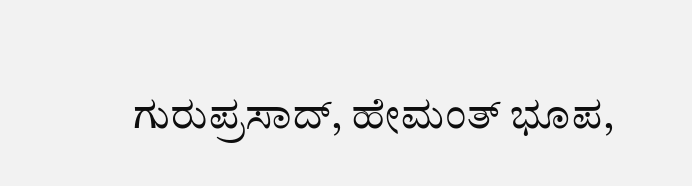ಗುರುಪ್ರಸಾದ್, ಹೇಮಂತ್ ಭೂಪ,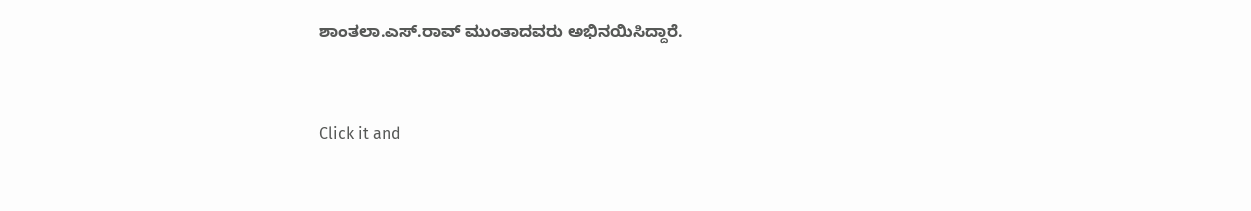ಶಾಂತಲಾ.ಎಸ್.ರಾವ್ ಮುಂತಾದವರು ಅಭಿನಯಿಸಿದ್ದಾರೆ.


Click it and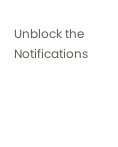Unblock the Notifications